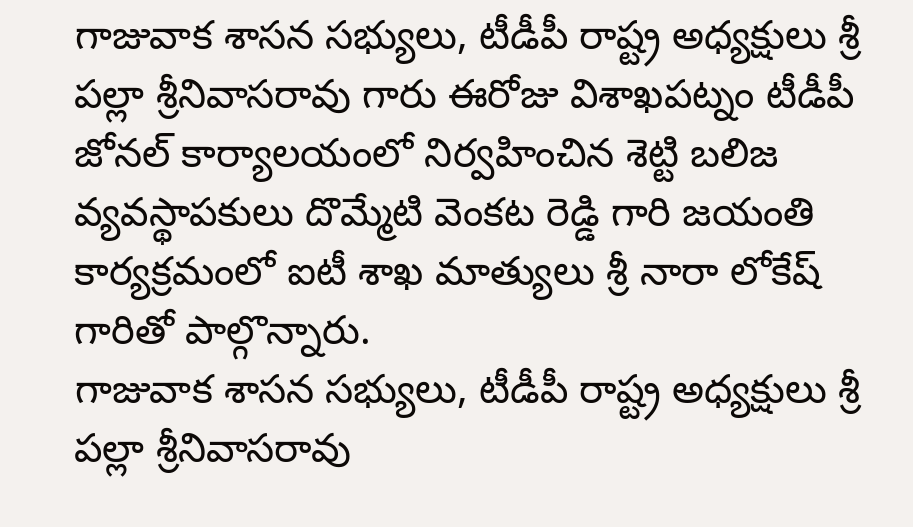గాజువాక శాసన సభ్యులు, టీడీపీ రాష్ట్ర అధ్యక్షులు శ్రీ పల్లా శ్రీనివాసరావు గారు ఈరోజు విశాఖపట్నం టీడీపీ జోనల్ కార్యాలయంలో నిర్వహించిన శెట్టి బలిజ వ్యవస్థాపకులు దొమ్మేటి వెంకట రెడ్డి గారి జయంతి కార్యక్రమంలో ఐటీ శాఖ మాత్యులు శ్రీ నారా లోకేష్ గారితో పాల్గొన్నారు.
గాజువాక శాసన సభ్యులు, టీడీపీ రాష్ట్ర అధ్యక్షులు శ్రీ పల్లా శ్రీనివాసరావు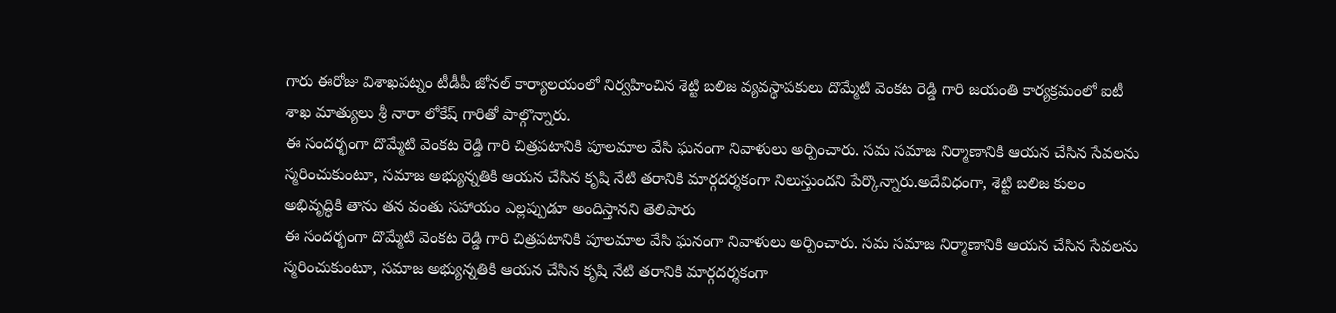గారు ఈరోజు విశాఖపట్నం టీడీపీ జోనల్ కార్యాలయంలో నిర్వహించిన శెట్టి బలిజ వ్యవస్థాపకులు దొమ్మేటి వెంకట రెడ్డి గారి జయంతి కార్యక్రమంలో ఐటీ శాఖ మాత్యులు శ్రీ నారా లోకేష్ గారితో పాల్గొన్నారు.
ఈ సందర్భంగా దొమ్మేటి వెంకట రెడ్డి గారి చిత్రపటానికి పూలమాల వేసి ఘనంగా నివాళులు అర్పించారు. సమ సమాజ నిర్మాణానికి ఆయన చేసిన సేవలను స్మరించుకుంటూ, సమాజ అభ్యున్నతికి ఆయన చేసిన కృషి నేటి తరానికి మార్గదర్శకంగా నిలుస్తుందని పేర్కొన్నారు.అదేవిధంగా, శెట్టి బలిజ కులం అభివృద్ధికి తాను తన వంతు సహాయం ఎల్లప్పుడూ అందిస్తానని తెలిపారు
ఈ సందర్భంగా దొమ్మేటి వెంకట రెడ్డి గారి చిత్రపటానికి పూలమాల వేసి ఘనంగా నివాళులు అర్పించారు. సమ సమాజ నిర్మాణానికి ఆయన చేసిన సేవలను స్మరించుకుంటూ, సమాజ అభ్యున్నతికి ఆయన చేసిన కృషి నేటి తరానికి మార్గదర్శకంగా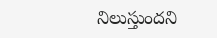నిలుస్తుందని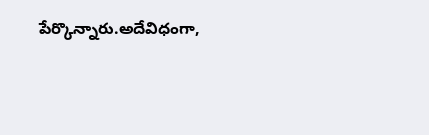పేర్కొన్నారు.అదేవిధంగా,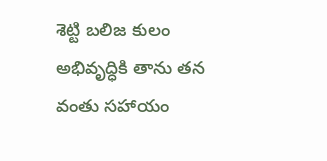శెట్టి బలిజ కులం అభివృద్ధికి తాను తన వంతు సహాయం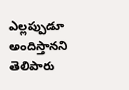ఎల్లప్పుడూ అందిస్తానని తెలిపారు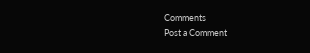Comments
Post a Comment